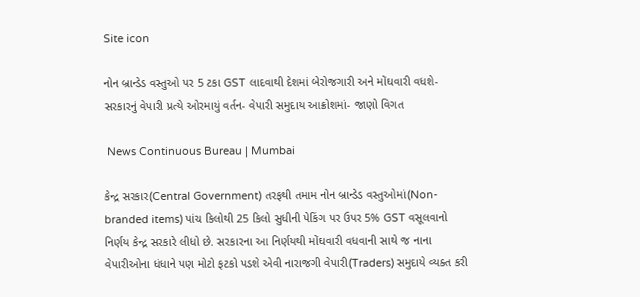Site icon

નોન બ્રાન્ડેડ વસ્તુઓ પર 5 ટકા GST લાદવાથી દેશમાં બેરોજગારી અને મોંઘવારી વધશે- સરકારનું વેપારી પ્રત્યે ઓરમાયું વર્તન- વેપારી સમુદાય આક્રોશમાં- જાણો વિગત

 News Continuous Bureau | Mumbai

કેન્દ્ર સરકાર(Central Government) તરફથી તમામ નોન બ્રાન્ડેડ વસ્તુઓમાં(Non-branded items) પાંચ કિલોથી 25 કિલો સુધીની પેકિંગ પર ઉપર 5% GST વસૂલવાનો નિર્ણય કેન્દ્ર સરકારે લીધો છે. સરકારના આ નિર્ણયથી મોંઘવારી વધવાની સાથે જ નાના વેપારીઓના ધંધાને પણ મોટો ફટકો પડશે એવી નારાજગી વેપારી(Traders) સમુદાયે વ્યક્ત કરી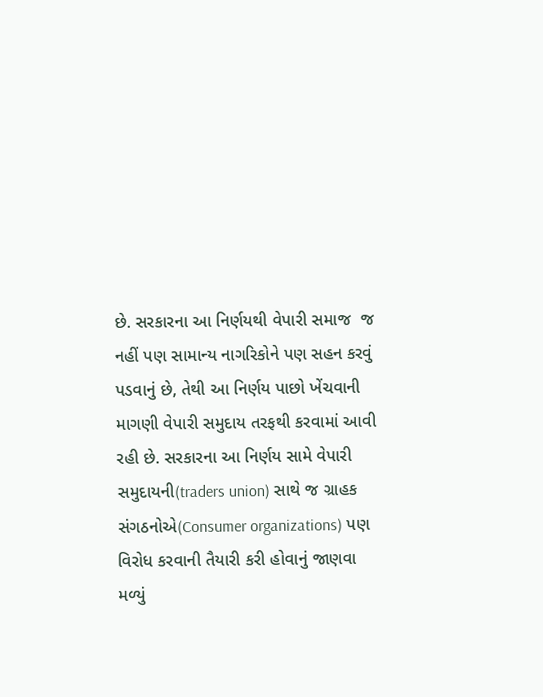છે. સરકારના આ નિર્ણયથી વેપારી સમાજ  જ નહીં પણ સામાન્ય નાગરિકોને પણ સહન કરવું પડવાનું છે, તેથી આ નિર્ણય પાછો ખેંચવાની માગણી વેપારી સમુદાય તરફથી કરવામાં આવી રહી છે. સરકારના આ નિર્ણય સામે વેપારી સમુદાયની(traders union) સાથે જ ગ્રાહક સંગઠનોએ(Consumer organizations) પણ વિરોધ કરવાની તૈયારી કરી હોવાનું જાણવા મળ્યું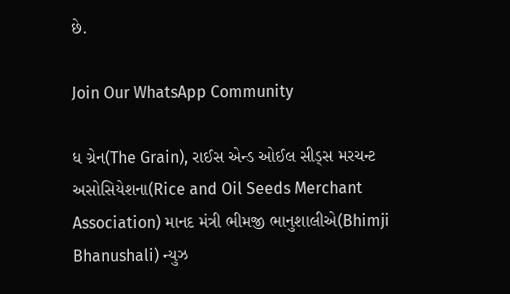છે.

Join Our WhatsApp Community

ધ ગ્રેન(The Grain), રાઈસ એન્ડ ઓઈલ સીડ્સ મરચન્ટ અસોસિયેશના(Rice and Oil Seeds Merchant Association) માનદ મંત્રી ભીમજી ભાનુશાલીએ(Bhimji Bhanushali) ન્યુઝ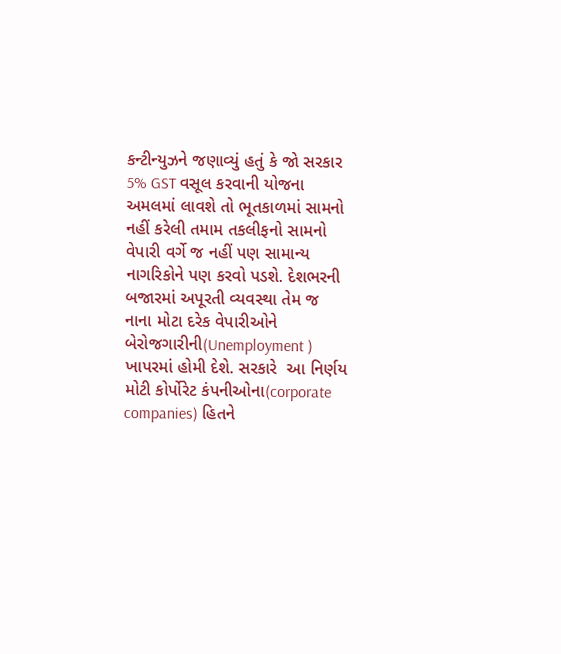કન્ટીન્યુઝને જણાવ્યું હતું કે જો સરકાર 5% GST વસૂલ કરવાની યોજના અમલમાં લાવશે તો ભૂતકાળમાં સામનો નહીં કરેલી તમામ તકલીફનો સામનો વેપારી વર્ગે જ નહીં પણ સામાન્ય નાગરિકોને પણ કરવો પડશે. દેશભરની બજારમાં અપૂરતી વ્યવસ્થા તેમ જ નાના મોટા દરેક વેપારીઓને બેરોજગારીની(Unemployment ) ખાપરમાં હોમી દેશે. સરકારે  આ નિર્ણય મોટી કોર્પોરેટ કંપનીઓના(corporate companies) હિતને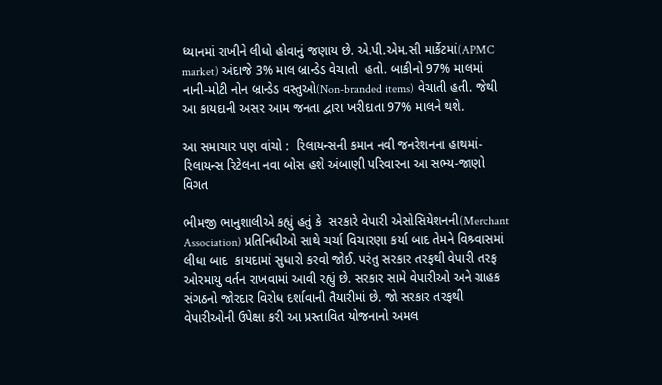ધ્યાનમાં રાખીને લીધો હોવાનું જણાય છે. એ.પી.એમ.સી માર્કેટમાં(APMC market) અંદાજે 3% માલ બ્રાન્ડેડ વેચાતો  હતો. બાકીનો 97% માલમાં નાની-મોટી નોન બ્રાન્ડેડ વસ્તુઓ(Non-branded items) વેચાતી હતી. જેથી આ કાયદાની અસર આમ જનતા દ્વારા ખરીદાતા 97% માલને થશે.

આ સમાચાર પણ વાંચો :  રિલાયન્સની કમાન નવી જનરેશનના હાથમાં-રિલાયન્સ રિટેલના નવા બોસ હશે અંબાણી પરિવારના આ સભ્ય-જાણો વિગત

ભીમજી ભાનુશાલીએ કહ્યું હતું કે  સરકારે વેપારી એસોસિયેશનની(Merchant Association) પ્રતિનિધીઓ સાથે ચર્ચા વિચારણા કર્યા બાદ તેમને વિશ્ર્વાસમાં લીધા બાદ  કાયદામાં સુધારો કરવો જોઈ. પરંતુ સરકાર તરફથી વેપારી તરફ ઓરમાયુ વર્તન રાખવામાં આવી રહ્યું છે. સરકાર સામે વેપારીઓ અને ગ્રાહક સંગઠનો જોરદાર વિરોધ દર્શાવાની તૈયારીમાં છે. જો સરકાર તરફથી વેપારીઓની ઉપેક્ષા કરી આ પ્રસ્તાવિત યોજનાનો અમલ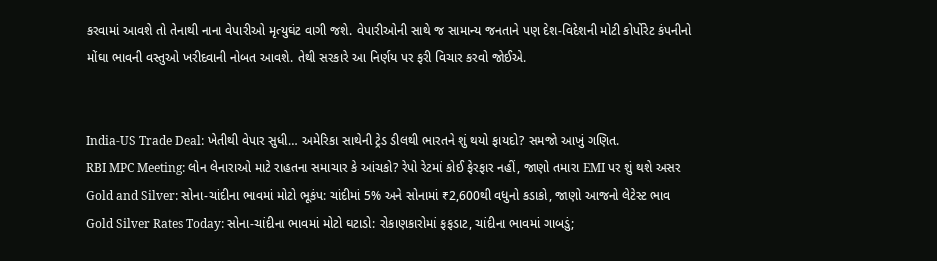કરવામાં આવશે તો તેનાથી નાના વેપારીઓ મૃત્યુઘંટ વાગી જશે. વેપારીઓની સાથે જ સામાન્ય જનતાને પણ દેશ-વિદેશની મોટી કોર્પોરેટ કંપનીનો મોંઘા ભાવની વસ્તુઓ ખરીદવાની નોબત આવશે. તેથી સરકારે આ નિર્ણય પર ફરી વિચાર કરવો જોઈએ.


India-US Trade Deal: ખેતીથી વેપાર સુધી… અમેરિકા સાથેની ટ્રેડ ડીલથી ભારતને શું થયો ફાયદો? સમજો આખું ગણિત.
RBI MPC Meeting: લોન લેનારાઓ માટે રાહતના સમાચાર કે આંચકો? રેપો રેટમાં કોઈ ફેરફાર નહીં, જાણો તમારા EMI પર શું થશે અસર
Gold and Silver: સોના-ચાંદીના ભાવમાં મોટો ભૂકંપ: ચાંદીમાં 5% અને સોનામાં ₹2,600થી વધુનો કડાકો, જાણો આજનો લેટેસ્ટ ભાવ
Gold Silver Rates Today: સોના-ચાંદીના ભાવમાં મોટો ઘટાડો: રોકાણકારોમાં ફફડાટ, ચાંદીના ભાવમાં ગાબડું;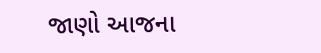જાણો આજના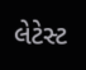લેટેસ્ટ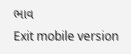ભાવ
Exit mobile version